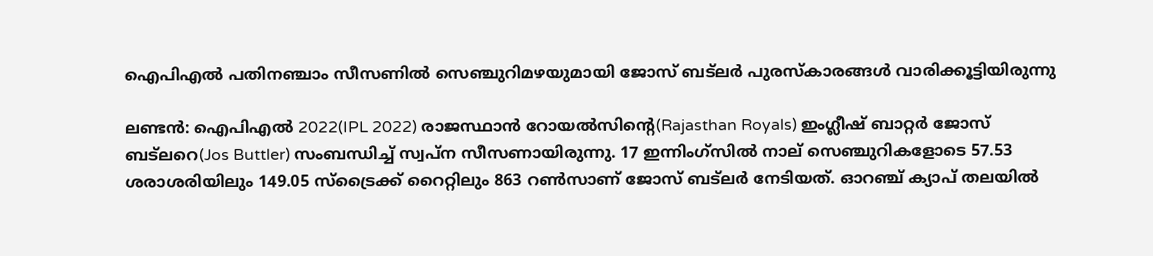ഐപിഎല്‍ പതിനഞ്ചാം സീസണില്‍ സെഞ്ചുറിമഴയുമായി ജോസ് ബട്‌ലര്‍ പുരസ്‌കാരങ്ങള്‍ വാരിക്കൂട്ടിയിരുന്നു

ലണ്ടന്‍: ഐപിഎല്‍ 2022(IPL 2022) രാജസ്ഥാന്‍ റോയല്‍സിന്‍റെ(Rajasthan Royals) ഇംഗ്ലീഷ് ബാറ്റര്‍ ജോസ് ബട്‌ലറെ(Jos Buttler) സംബന്ധിച്ച് സ്വപ്‌ന സീസണായിരുന്നു. 17 ഇന്നിംഗ്‌സില്‍ നാല് സെഞ്ചുറികളോടെ 57.53 ശരാശരിയിലും 149.05 സ്ട്രൈക്ക് റൈറ്റിലും 863 റണ്‍സാണ് ജോസ് ബട്‌ലര്‍ നേടിയത്. ഓറ‌ഞ്ച് ക്യാപ് തലയില്‍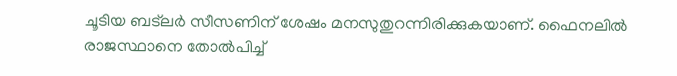ചൂടിയ ബട്‌ലര്‍ സീസണിന് ശേഷം മനസുതുറന്നിരിക്കുകയാണ്. ഫൈനലില്‍ രാജസ്ഥാനെ തോല്‍പിച്ച്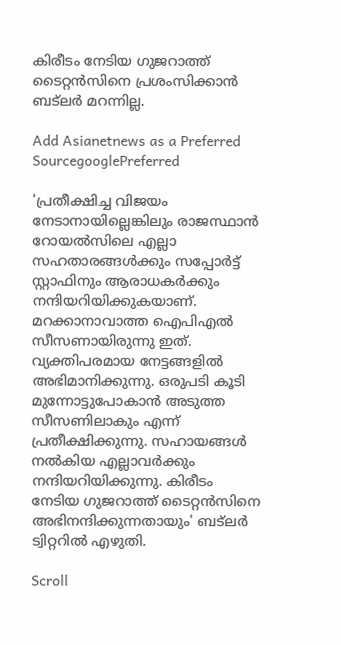കിരീടം നേടിയ ഗുജറാത്ത് ടൈറ്റന്‍സിനെ പ്രശംസിക്കാന്‍ ബട്‌ലര്‍ മറന്നില്ല.

Add Asianetnews as a Preferred SourcegooglePreferred

'പ്രതീക്ഷിച്ച വിജയം നേടാനായില്ലെങ്കിലും രാജസ്ഥാന്‍ റോയല്‍സിലെ എല്ലാ സഹതാരങ്ങള്‍ക്കും സപ്പോര്‍ട്ട് സ്റ്റാഫിനും ആരാധകര്‍ക്കും നന്ദിയറിയിക്കുകയാണ്. മറക്കാനാവാത്ത ഐപിഎല്‍ സീസണായിരുന്നു ഇത്. വ്യക്തിപരമായ നേട്ടങ്ങളില്‍ അഭിമാനിക്കുന്നു. ഒരുപടി കൂടി മുന്നോട്ടുപോകാന്‍ അടുത്ത സീസണിലാകും എന്ന് പ്രതീക്ഷിക്കുന്നു. സഹായങ്ങള്‍ നല്‍കിയ എല്ലാവര്‍ക്കും നന്ദിയറിയിക്കുന്നു. കിരീടം നേടിയ ഗുജറാത്ത് ടൈറ്റന്‍സിനെ അഭിനന്ദിക്കുന്നതായും' ബട്‌‌ലര്‍ ട്വിറ്ററില്‍ എഴുതി.

Scroll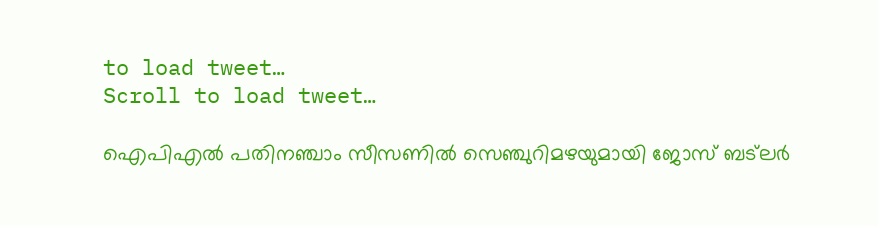to load tweet…
Scroll to load tweet…

ഐപിഎല്‍ പതിനഞ്ചാം സീസണില്‍ സെഞ്ചുറിമഴയുമായി ജോസ് ബട്‌ലര്‍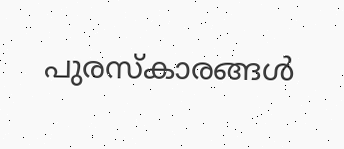പുരസ്‌കാരങ്ങള്‍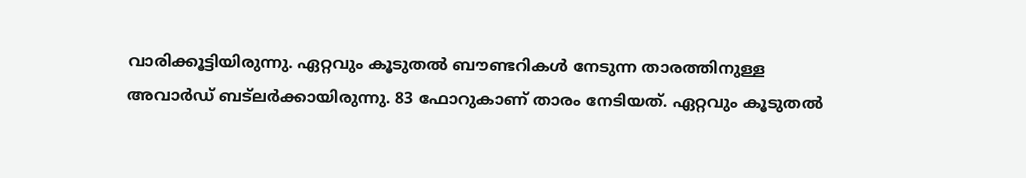വാരിക്കൂട്ടിയിരുന്നു. ഏറ്റവും കൂടുതല്‍ ബൗണ്ടറികള്‍ നേടുന്ന താരത്തിനുള്ള അവാര്‍ഡ് ബട്‌ലര്‍ക്കായിരുന്നു. 83 ഫോറുകാണ് താരം നേടിയത്. ഏറ്റവും കൂടുതല്‍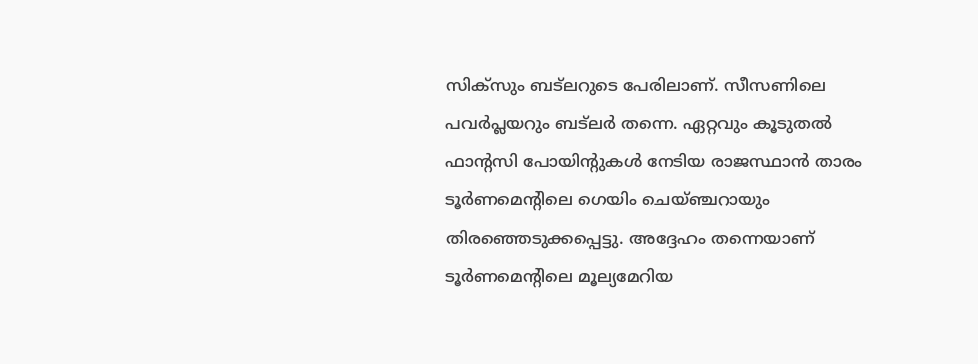സിക്‌സും ബട്‌ലറുടെ പേരിലാണ്. സീസണിലെ പവര്‍പ്ലയറും ബട്‌ലര്‍ തന്നെ. ഏറ്റവും കൂടുതല്‍ ഫാന്റസി പോയിന്റുകള്‍ നേടിയ രാജസ്ഥാന്‍ താരം ടൂര്‍ണമെന്റിലെ ഗെയിം ചെയ്ഞ്ചറായും തിരഞ്ഞെടുക്കപ്പെട്ടു. അദ്ദേഹം തന്നെയാണ് ടൂര്‍ണമെന്റിലെ മൂല്യമേറിയ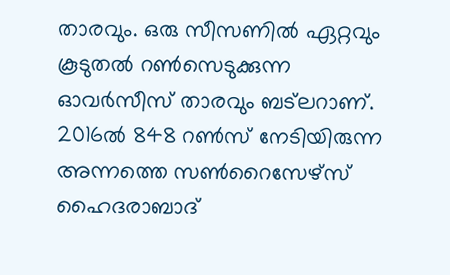താരവും. ഒരു സീസണില്‍ ഏറ്റവും കൂടുതല്‍ റണ്‍സെടുക്കുന്ന ഓവര്‍സീസ് താരവും ബട്‌ലറാണ്. 2016ല്‍ 848 റണ്‍സ് നേടിയിരുന്ന അന്നത്തെ സണ്‍റൈസേഴ്സ് ഹൈദരാബാദ്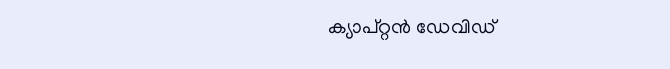ക്യാപ്റ്റന്‍ ഡേവിഡ്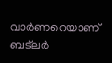വാര്‍ണറെയാണ് ബട്‌ലര്‍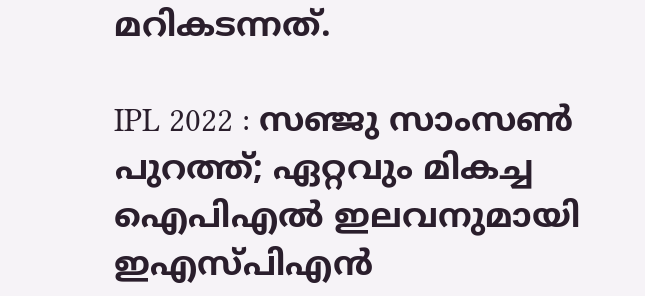മറികടന്നത്.

IPL 2022 : സഞ്ജു സാംസണ്‍ പുറത്ത്; ഏറ്റവും മികച്ച ഐപിഎല്‍ ഇലവനുമായി ഇഎസ്‌പിഎന്‍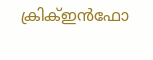ക്രിക്‌ഇന്‍ഫോ